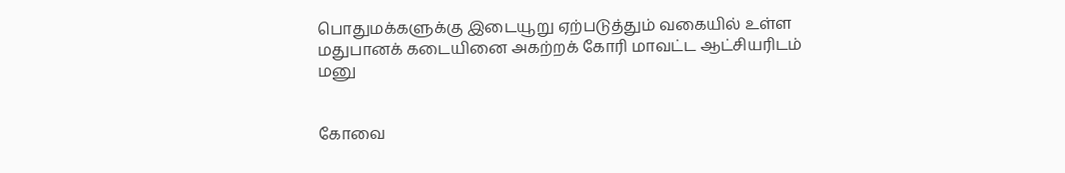பொதுமக்களுக்கு இடையூறு ஏற்படுத்தும் வகையில் உள்ள மதுபானக் கடையினை அகற்றக் கோரி மாவட்ட ஆட்சியரிடம் மனு


கோவை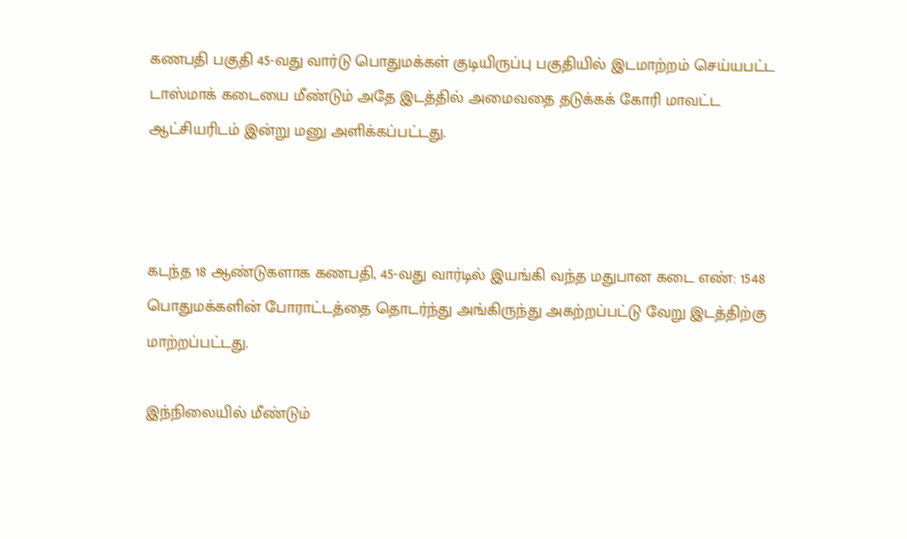கணபதி பகுதி 45-வது வார்டு பொதுமக்கள் குடியிருப்பு பகுதியில் இடமாற்றம் செய்யபட்ட டாஸ்மாக் கடையை மீண்டும் அதே இடத்தில் அமைவதை தடுக்கக் கோரி மாவட்ட ஆட்சியரிடம் இன்று மனு அளிக்கப்பட்டது.



கடந்த 18 ஆண்டுகளாக கணபதி, 45-வது வார்டில் இயங்கி வந்த மதுபான கடை எண்: 1548 பொதுமக்களின் போராட்டத்தை தொடர்ந்து அங்கிருந்து அகற்றப்பட்டு வேறு இடத்திற்கு மாற்றப்பட்டது.

இந்நிலையில் மீண்டும்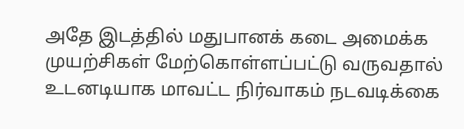அதே இடத்தில் மதுபானக் கடை அமைக்க முயற்சிகள் மேற்கொள்ளப்பட்டு வருவதால் உடனடியாக மாவட்ட நிர்வாகம் நடவடிக்கை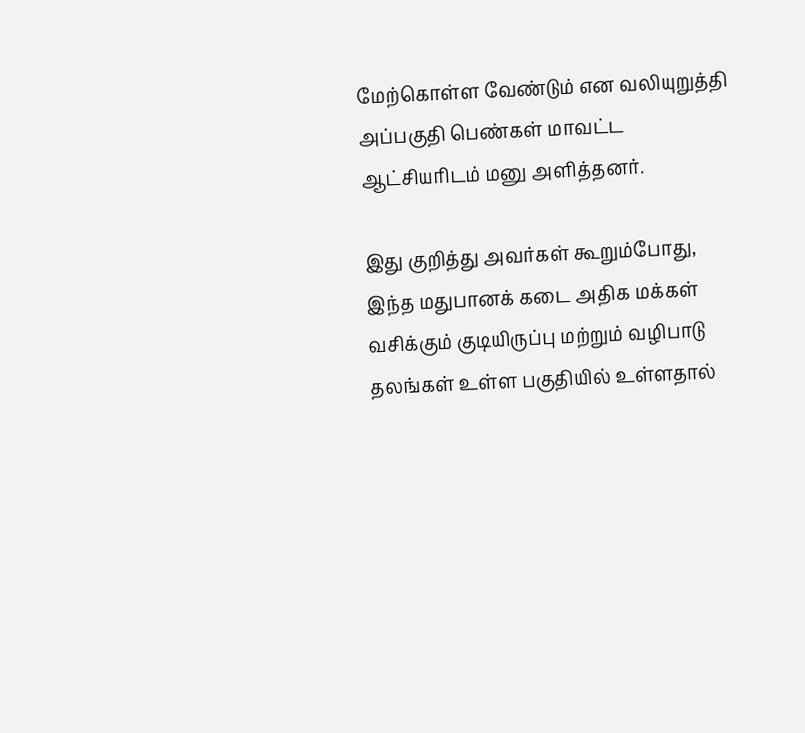மேற்கொள்ள வேண்டும் என வலியுறுத்தி அப்பகுதி பெண்கள் மாவட்ட ஆட்சியரிடம் மனு அளித்தனர்.

இது குறித்து அவர்கள் கூறும்போது, இந்த மதுபானக் கடை அதிக மக்கள் வசிக்கும் குடியிருப்பு மற்றும் வழிபாடு தலங்கள் உள்ள பகுதியில் உள்ளதால்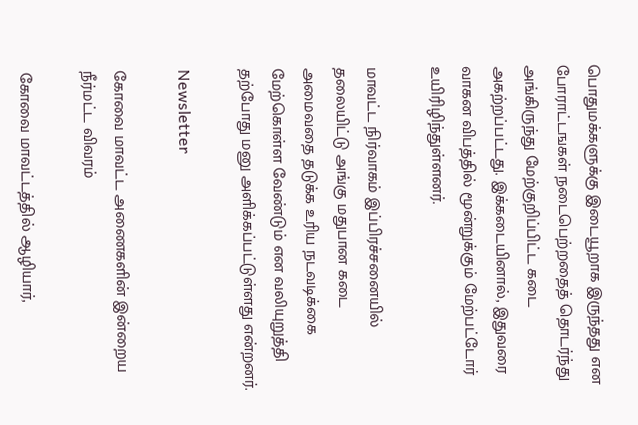பொதுமக்களுக்கு இடையூறாக இருந்தது என போராட்டஙகள் நடைபெற்றதைத் தொடர்ந்து அங்கிருந்து மேற்குறிப்பிட்ட கடை அகற்றப்பட்டது. இக்கடையினால், இதுவரை வாகன விபத்தில் மூன்றுக்கும் மேற்பட்டோர் உயிரிழிந்துள்ளனர்.

மாவட்ட நிர்வாகம் இப்பிரச்சனையில் தலையிட்டு அங்கு மதுபான கடை அமைவதை தடுக்க உரிய நடவடிக்கை மேற்கொள்ள வேண்டும் என வலியுறுத்தி தற்போது மனு அளிக்கப்பட்டுள்ளது என்றனர்.

Newsletter

கோவை மாவட்ட அணைகளின் இன்றைய நீர்மட்ட விவரம்

கோவை மாவட்டத்தில் ஆழியார்,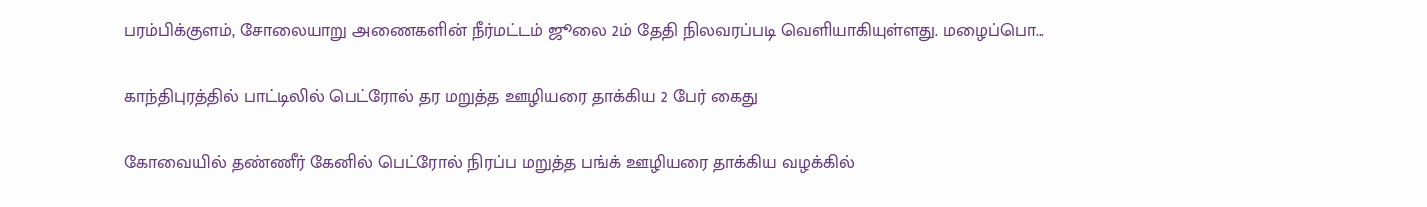பரம்பிக்குளம், சோலையாறு அணைகளின் நீர்மட்டம் ஜூலை 2ம் தேதி நிலவரப்படி வெளியாகியுள்ளது. மழைப்பொ...

காந்திபுரத்தில் பாட்டிலில் பெட்ரோல் தர மறுத்த ஊழியரை தாக்கிய 2 பேர் கைது

கோவையில் தண்ணீர் கேனில் பெட்ரோல் நிரப்ப மறுத்த பங்க் ஊழியரை தாக்கிய வழக்கில்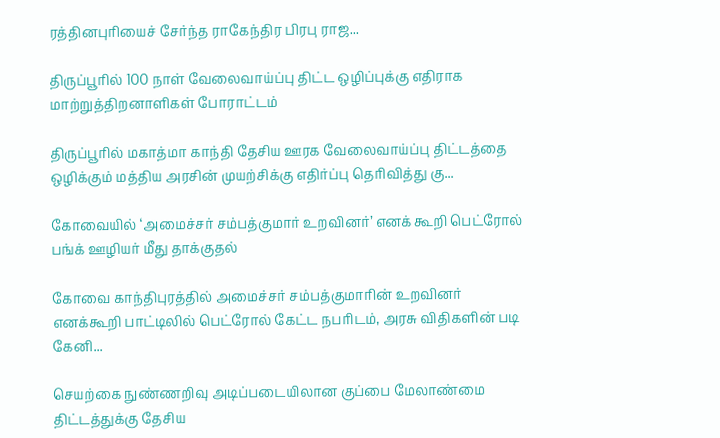ரத்தினபுரியைச் சேர்ந்த ராகேந்திர பிரபு ராஜ...

திருப்பூரில் 100 நாள் வேலைவாய்ப்பு திட்ட ஒழிப்புக்கு எதிராக மாற்றுத்திறனாளிகள் போராட்டம்

திருப்பூரில் மகாத்மா காந்தி தேசிய ஊரக வேலைவாய்ப்பு திட்டத்தை ஒழிக்கும் மத்திய அரசின் முயற்சிக்கு எதிர்ப்பு தெரிவித்து கு...

கோவையில் ‘அமைச்சர் சம்பத்குமார் உறவினர்’ எனக் கூறி பெட்ரோல் பங்க் ஊழியர் மீது தாக்குதல்

கோவை காந்திபுரத்தில் அமைச்சர் சம்பத்குமாரின் உறவினர் எனக்கூறி பாட்டிலில் பெட்ரோல் கேட்ட நபரிடம், அரசு விதிகளின் படி கேனி...

செயற்கை நுண்ணறிவு அடிப்படையிலான குப்பை மேலாண்மை திட்டத்துக்கு தேசிய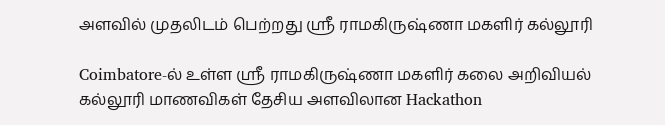அளவில் முதலிடம் பெற்றது ஶ்ரீ ராமகிருஷ்ணா மகளிர் கல்லூரி

Coimbatore-ல் உள்ள ஶ்ரீ ராமகிருஷ்ணா மகளிர் கலை அறிவியல் கல்லூரி மாணவிகள் தேசிய அளவிலான Hackathon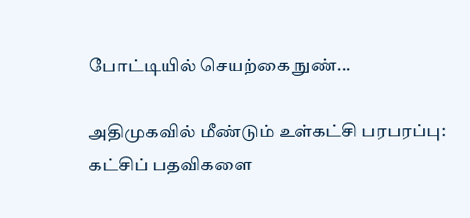போட்டியில் செயற்கை நுண்...

அதிமுகவில் மீண்டும் உள்கட்சி பரபரப்பு: கட்சிப் பதவிகளை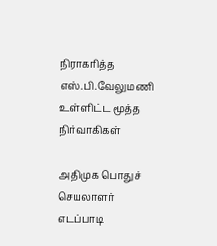நிராகரித்த எஸ்.பி.வேலுமணி உள்ளிட்ட மூத்த நிர்வாகிகள்

அதிமுக பொதுச் செயலாளர் எடப்பாடி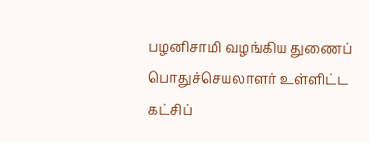பழனிசாமி வழங்கிய துணைப் பொதுச்செயலாளர் உள்ளிட்ட கட்சிப்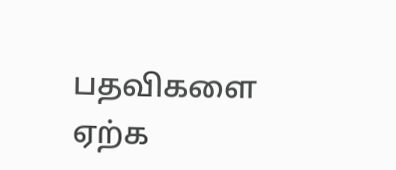பதவிகளை ஏற்க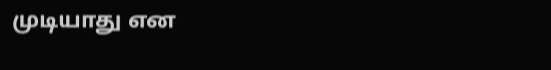முடியாது என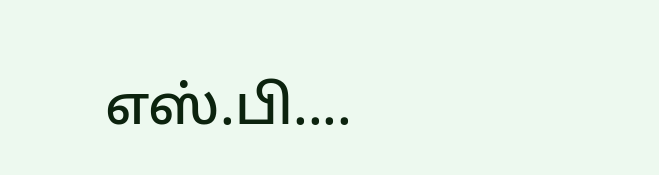எஸ்.பி....